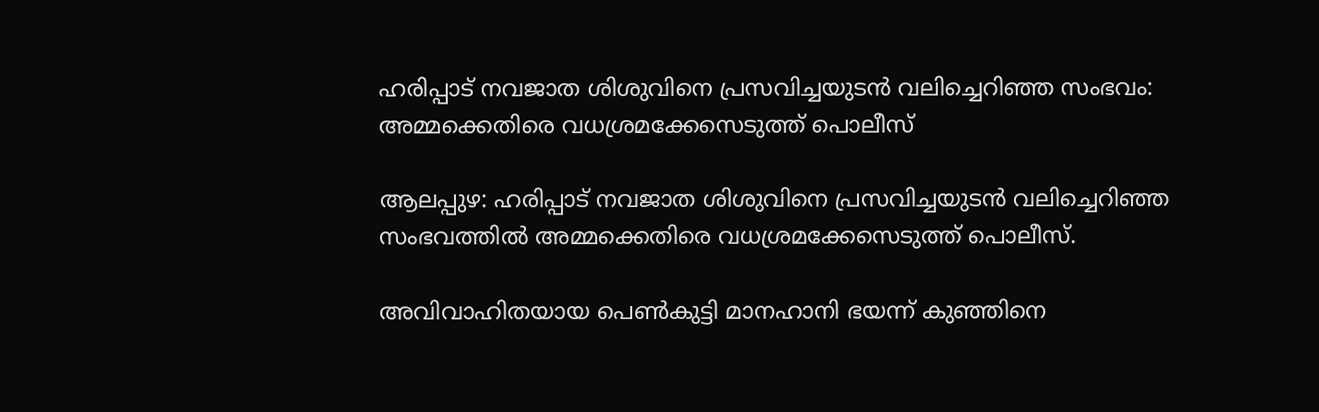ഹരിപ്പാട് നവജാത ശിശുവിനെ പ്രസവിച്ചയുടൻ വലിച്ചെറിഞ്ഞ സംഭവം: അമ്മക്കെതിരെ വധശ്രമക്കേസെടുത്ത് പൊലീസ്

ആലപ്പുഴ: ഹരിപ്പാട് നവജാത ശിശുവിനെ പ്രസവിച്ചയുടൻ വലിച്ചെറിഞ്ഞ സംഭവത്തില്‍ അമ്മക്കെതിരെ വധശ്രമക്കേസെടുത്ത് പൊലീസ്.

അവിവാഹിതയായ പെണ്‍കുട്ടി മാനഹാനി ഭയന്ന് കുഞ്ഞിനെ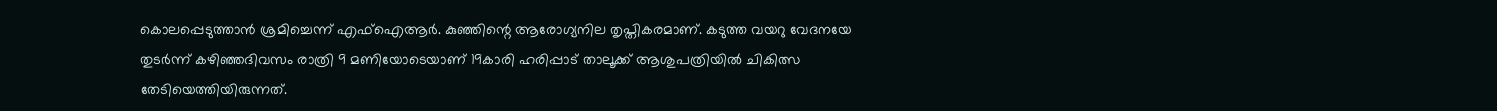കൊലപ്പെടുത്താൻ ശ്രമിച്ചെന്ന് എഫ്‌ഐആർ. കുഞ്ഞിന്റെ ആരോഗ്യനില തൃപ്തികരമാണ്. കടുത്ത വയറു വേദനയേ തുടർന്ന് കഴിഞ്ഞദിവസം രാത്രി 9 മണിയോടെയാണ് 19കാരി ഹരിപ്പാട് താലൂക്ക് ആശുപത്രിയില്‍ ചികിത്സ തേടിയെത്തിയിരുന്നത്.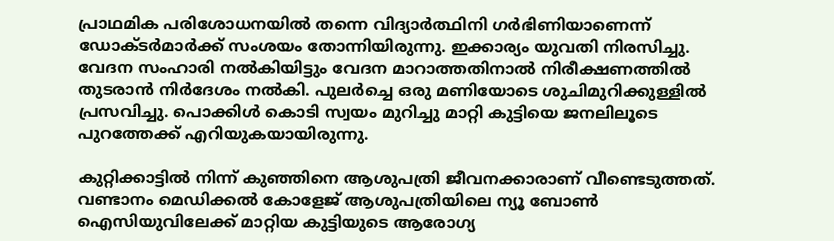പ്രാഥമിക പരിശോധനയില്‍ തന്നെ വിദ്യാർത്ഥിനി ഗർഭിണിയാണെന്ന് ഡോക്ടർമാർക്ക് സംശയം തോന്നിയിരുന്നു. ഇക്കാര്യം യുവതി നിരസിച്ചു. വേദന സംഹാരി നല്‍കിയിട്ടും വേദന മാറാത്തതിനാല്‍ നിരീക്ഷണത്തില്‍ തുടരാൻ നിർദേശം നല്‍കി. പുലർച്ചെ ഒരു മണിയോടെ ശുചിമുറിക്കുള്ളില്‍ പ്രസവിച്ചു. പൊക്കിള്‍ കൊടി സ്വയം മുറിച്ചു മാറ്റി കുട്ടിയെ ജനലിലൂടെ പുറത്തേക്ക് എറിയുകയായിരുന്നു.

കുറ്റിക്കാട്ടില്‍ നിന്ന് കുഞ്ഞിനെ ആശുപത്രി ജീവനക്കാരാണ് വീണ്ടെടുത്തത്. വണ്ടാനം മെഡിക്കല്‍ കോളേജ് ആശുപത്രിയിലെ ന്യൂ ബോണ്‍ ഐസിയുവിലേക്ക് മാറ്റിയ കുട്ടിയുടെ ആരോഗ്യ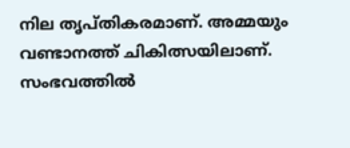നില തൃപ്തികരമാണ്. അമ്മയും വണ്ടാനത്ത് ചികിത്സയിലാണ്. സംഭവത്തില്‍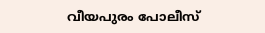വീയപുരം പോലീസ്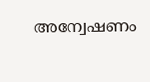അന്വേഷണം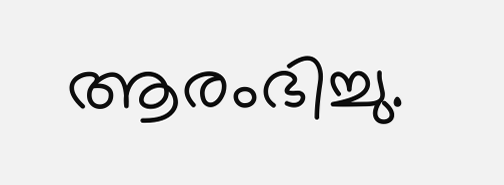ആരംഭിച്ചു.